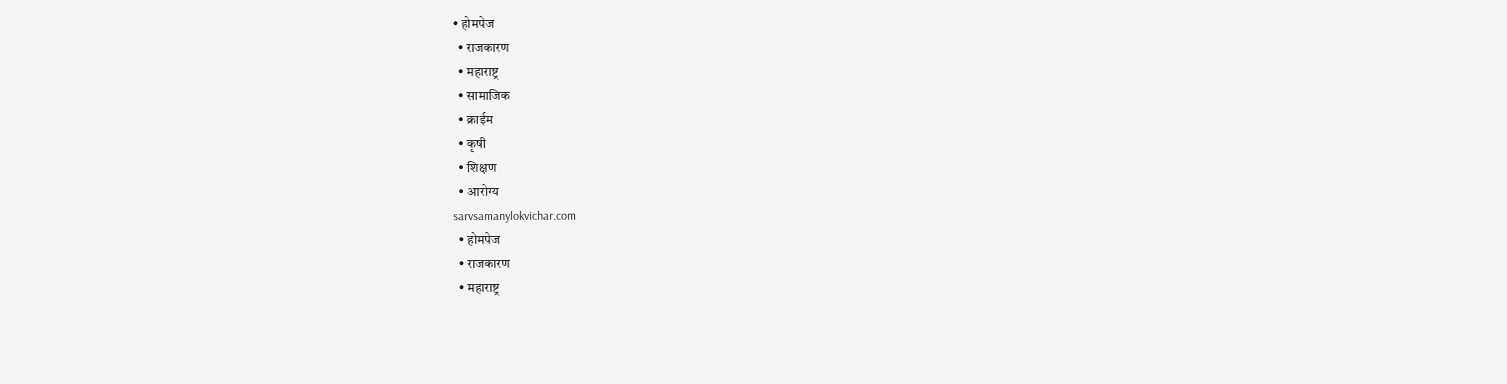• होमपेज
  • राजकारण
  • महाराष्ट्र
  • सामाजिक
  • क्राईम
  • कृषी
  • शिक्षण
  • आरोग्य
sarvsamanylokvichar.com
  • होमपेज
  • राजकारण
  • महाराष्ट्र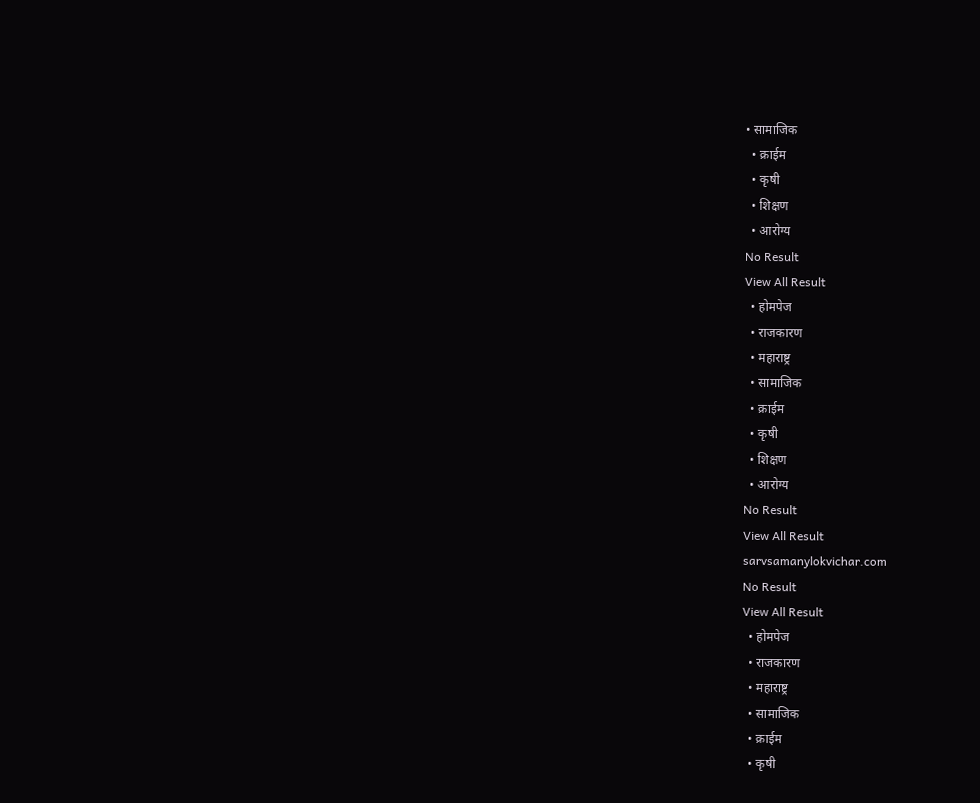• सामाजिक
  • क्राईम
  • कृषी
  • शिक्षण
  • आरोग्य
No Result
View All Result
  • होमपेज
  • राजकारण
  • महाराष्ट्र
  • सामाजिक
  • क्राईम
  • कृषी
  • शिक्षण
  • आरोग्य
No Result
View All Result
sarvsamanylokvichar.com
No Result
View All Result
  • होमपेज
  • राजकारण
  • महाराष्ट्र
  • सामाजिक
  • क्राईम
  • कृषी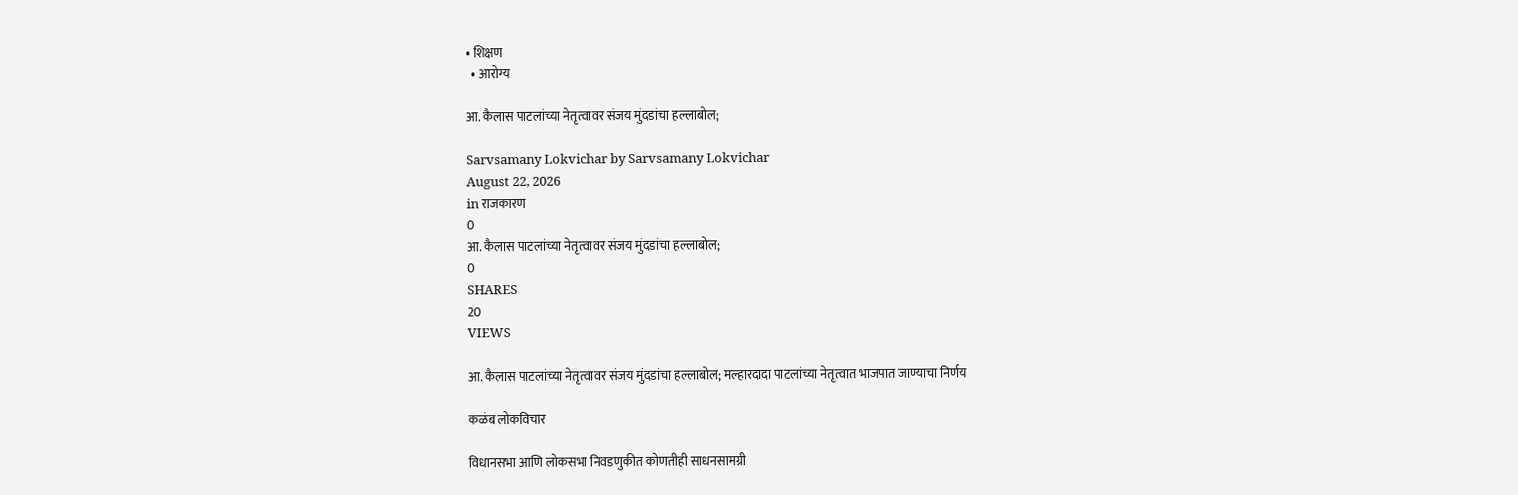• शिक्षण
  • आरोग्य

आ. कैलास पाटलांच्या नेतृत्वावर संजय मुंदडांचा हल्लाबोल;

Sarvsamany Lokvichar by Sarvsamany Lokvichar
August 22, 2026
in राजकारण
0
आ. कैलास पाटलांच्या नेतृत्वावर संजय मुंदडांचा हल्लाबोल;
0
SHARES
20
VIEWS

आ. कैलास पाटलांच्या नेतृत्वावर संजय मुंदडांचा हल्लाबोल; मल्हारदादा पाटलांच्या नेतृत्वात भाजपात जाण्याचा निर्णय

कळंब लोकविचार

विधानसभा आणि लोकसभा निवडणुकीत कोणतीही साधनसामग्री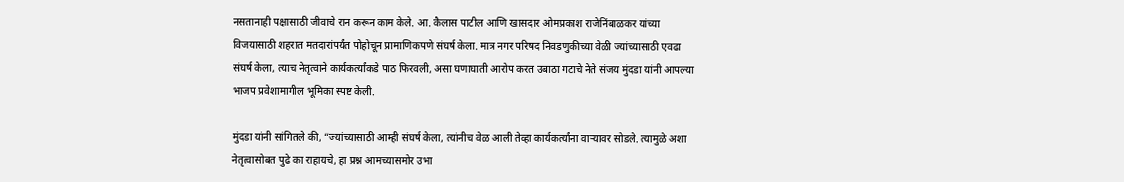नसतानाही पक्षासाठी जीवाचे रान करून काम केले. आ. कैलास पाटील आणि खासदार ओमप्रकाश राजेनिंबाळकर यांच्या विजयासाठी शहरात मतदारांपर्यंत पोहोचून प्रामाणिकपणे संघर्ष केला. मात्र नगर परिषद निवडणुकीच्या वेळी ज्यांच्यासाठी एवढा संघर्ष केला, त्याच नेतृत्वाने कार्यकर्त्यांकडे पाठ फिरवली, असा घणाघाती आरोप करत उबाठा गटाचे नेते संजय मुंदडा यांनी आपल्या भाजप प्रवेशामागील भूमिका स्पष्ट केली.

मुंदडा यांनी सांगितले की, “ज्यांच्यासाठी आम्ही संघर्ष केला, त्यांनीच वेळ आली तेव्हा कार्यकर्त्यांना वाऱ्यावर सोडले. त्यामुळे अशा नेतृत्वासोबत पुढे का राहायचे, हा प्रश्न आमच्यासमोर उभा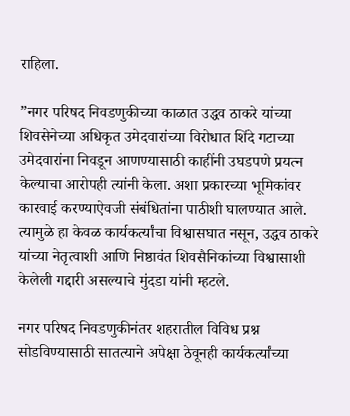राहिला.

”नगर परिषद निवडणुकीच्या काळात उद्धव ठाकरे यांच्या शिवसेनेच्या अधिकृत उमेदवारांच्या विरोधात शिंदे गटाच्या उमेदवारांना निवडून आणण्यासाठी काहींनी उघडपणे प्रयत्न केल्याचा आरोपही त्यांनी केला. अशा प्रकारच्या भूमिकांवर कारवाई करण्याऐवजी संबंधितांना पाठीशी घालण्यात आले. त्यामुळे हा केवळ कार्यकर्त्यांचा विश्वासघात नसून, उद्धव ठाकरे यांच्या नेतृत्वाशी आणि निष्ठावंत शिवसैनिकांच्या विश्वासाशी केलेली गद्दारी असल्याचे मुंदडा यांनी म्हटले.

नगर परिषद निवडणुकीनंतर शहरातील विविध प्रश्न सोडविण्यासाठी सातत्याने अपेक्षा ठेवूनही कार्यकर्त्यांच्या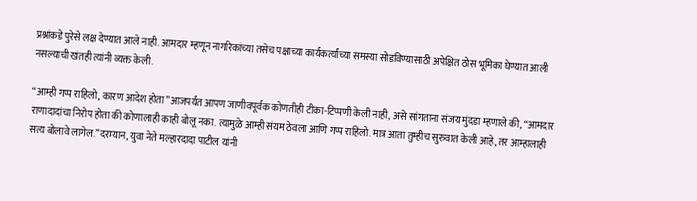प्रश्नांकडे पुरेसे लक्ष देण्यात आले नाही. आमदार म्हणून नागरिकांच्या तसेच पक्षाच्या कार्यकर्त्यांच्या समस्या सोडविण्यासाठी अपेक्षित ठोस भूमिका घेण्यात आली नसल्याची खंतही त्यांनी व्यक्त केली.

“आम्ही गप्प राहिलो, कारण आदेश होता”आजपर्यंत आपण जाणीवपूर्वक कोणतीही टीका-टिप्पणी केली नाही, असे सांगताना संजय मुंदडा म्हणाले की, “आमदार राणादादांचा निरोप होता की कोणालाही काही बोलू नका. त्यामुळे आम्ही संयम ठेवला आणि गप्प राहिलो. मात्र आता तुम्हीच सुरुवात केली आहे, तर आम्हालाही सत्य बोलावे लागेल.”दरम्यान, युवा नेते मल्हारदादा पाटील यांनी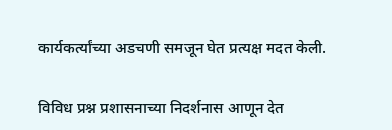कार्यकर्त्यांच्या अडचणी समजून घेत प्रत्यक्ष मदत केली.

विविध प्रश्न प्रशासनाच्या निदर्शनास आणून देत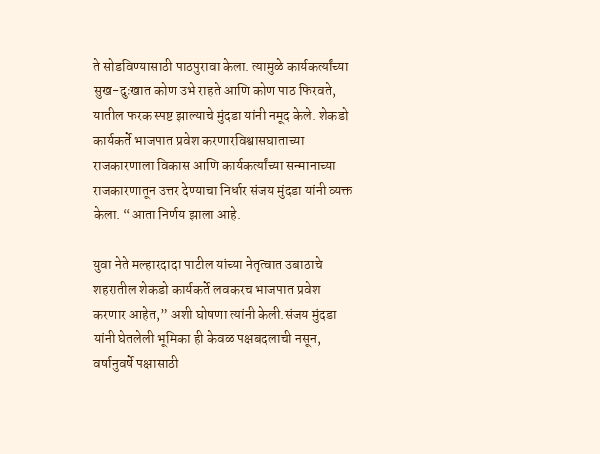ते सोडविण्यासाठी पाठपुरावा केला. त्यामुळे कार्यकर्त्यांच्या सुख-दुःखात कोण उभे राहते आणि कोण पाठ फिरवते, यातील फरक स्पष्ट झाल्याचे मुंदडा यांनी नमूद केले. शेकडो कार्यकर्ते भाजपात प्रवेश करणारविश्वासघाताच्या राजकारणाला विकास आणि कार्यकर्त्यांच्या सन्मानाच्या राजकारणातून उत्तर देण्याचा निर्धार संजय मुंदडा यांनी व्यक्त केला. “आता निर्णय झाला आहे.

युवा नेते मल्हारदादा पाटील यांच्या नेतृत्वात उबाठाचे शहरातील शेकडो कार्यकर्ते लवकरच भाजपात प्रवेश करणार आहेत,” अशी घोषणा त्यांनी केली.संजय मुंदडा यांनी घेतलेली भूमिका ही केवळ पक्षबदलाची नसून, वर्षानुवर्षे पक्षासाठी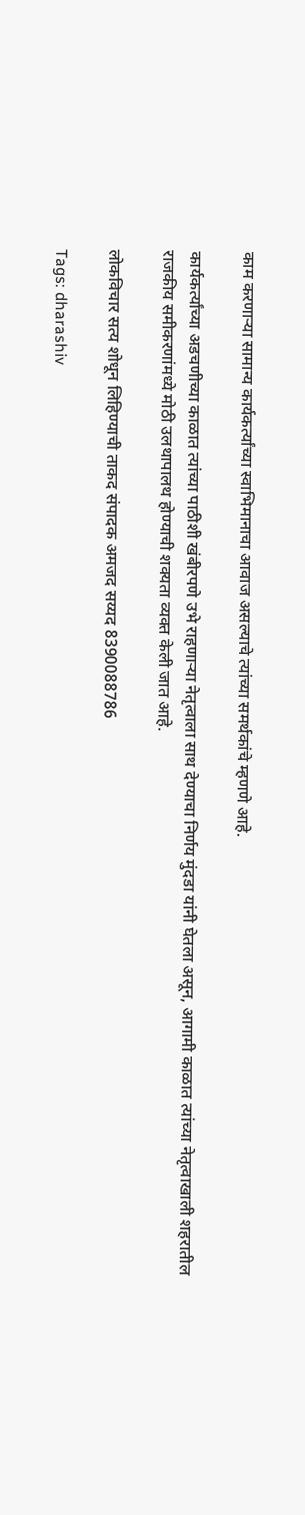काम करणाऱ्या सामान्य कार्यकर्त्यांच्या स्वाभिमानाचा आवाज असल्याचे त्यांच्या समर्थकांचे म्हणणे आहे.

कार्यकर्त्यांच्या अडचणीच्या काळात त्यांच्या पाठीशी खंबीरपणे उभे राहणाऱ्या नेतृत्वाला साथ देण्याचा निर्णय मुंदडा यांनी घेतला असून, आगामी काळात त्यांच्या नेतृत्वाखाली शहरातील राजकीय समीकरणांमध्ये मोठी उलथापालथ होण्याची शक्यता व्यक्त केली जात आहे.

लोकविचार सत्य शोधून लिहिण्याची ताकद संपादक अमजद सय्यद 8390088786

Tags: dharashiv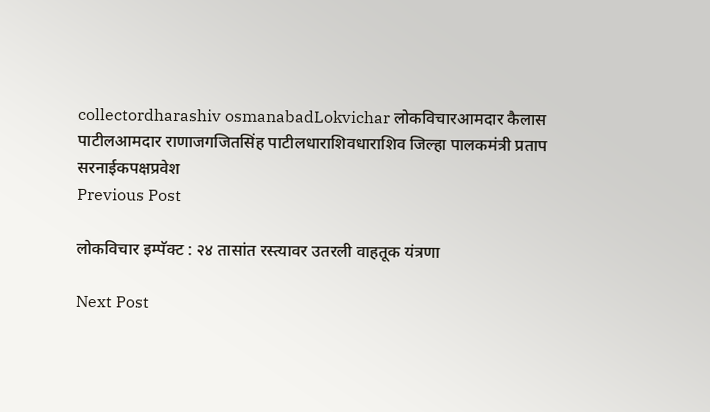collectordharashiv osmanabadLokvichar लोकविचारआमदार कैलास पाटीलआमदार राणाजगजितसिंह पाटीलधाराशिवधाराशिव जिल्हा पालकमंत्री प्रताप सरनाईकपक्षप्रवेश
Previous Post

लोकविचार इम्पॅक्ट : २४ तासांत रस्त्यावर उतरली वाहतूक यंत्रणा

Next Post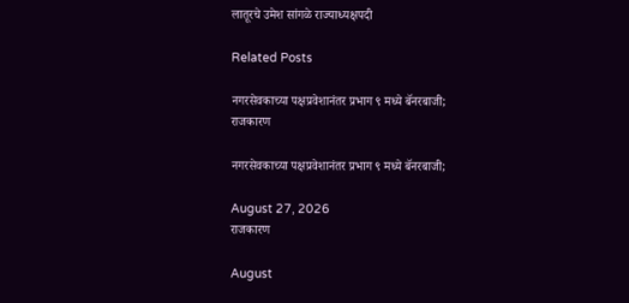लातूरचे उमेश सांगळे राज्याध्यक्षपदी

Related Posts

नगरसेवकाच्या पक्षप्रवेशानंतर प्रभाग ९ मध्ये बॅनरबाजी;
राजकारण

नगरसेवकाच्या पक्षप्रवेशानंतर प्रभाग ९ मध्ये बॅनरबाजी;

August 27, 2026
राजकारण

August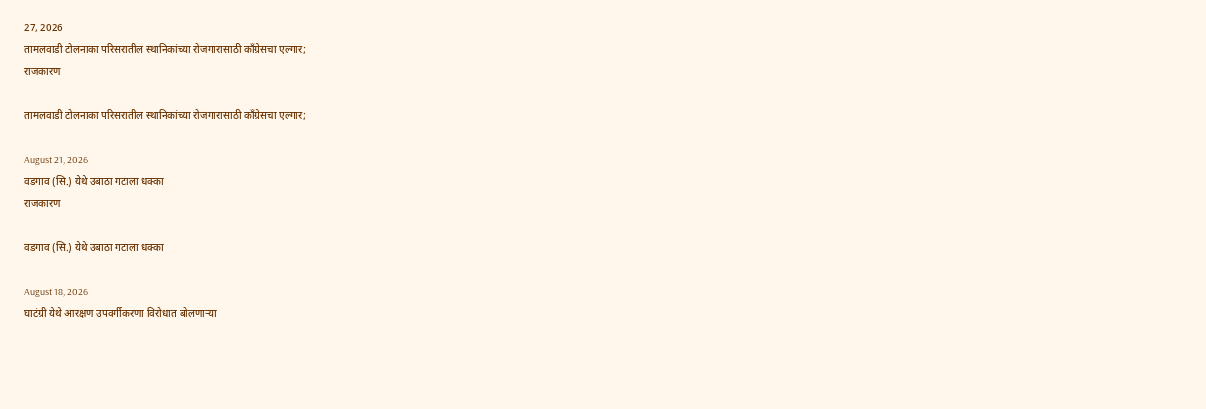27, 2026
तामलवाडी टोलनाका परिसरातील स्थानिकांच्या रोजगारासाठी काँग्रेसचा एल्गार;
राजकारण

तामलवाडी टोलनाका परिसरातील स्थानिकांच्या रोजगारासाठी काँग्रेसचा एल्गार;

August 21, 2026
वडगाव (सि.) येथे उबाठा गटाला धक्का
राजकारण

वडगाव (सि.) येथे उबाठा गटाला धक्का

August 18, 2026
घाटंग्री येथे आरक्षण उपवर्गीकरणा विरोधात बोलणाऱ्या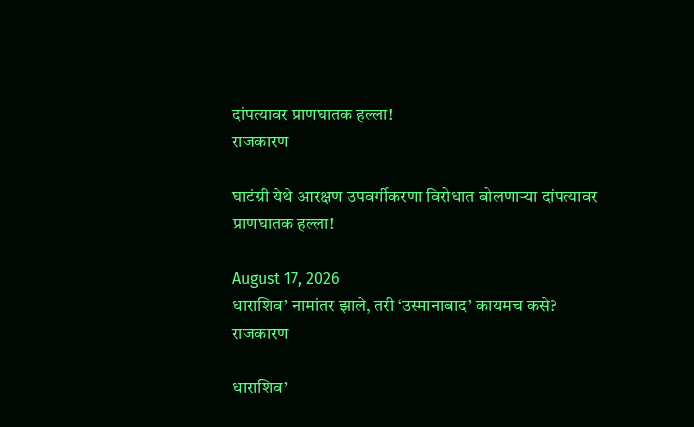दांपत्यावर प्राणघातक हल्ला!
राजकारण

घाटंग्री येथे आरक्षण उपवर्गीकरणा विरोधात बोलणाऱ्या दांपत्यावर प्राणघातक हल्ला!

August 17, 2026
धाराशिव’ नामांतर झाले, तरी ‘उस्मानाबाद’ कायमच कसे?
राजकारण

धाराशिव’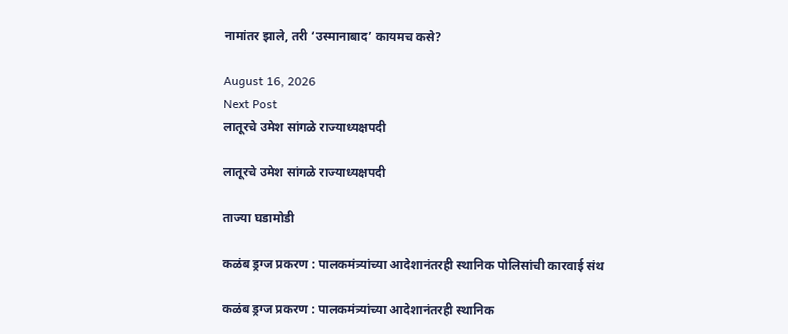नामांतर झाले, तरी ‘उस्मानाबाद’ कायमच कसे?

August 16, 2026
Next Post
लातूरचे उमेश सांगळे राज्याध्यक्षपदी

लातूरचे उमेश सांगळे राज्याध्यक्षपदी

ताज्या घडामोडी

कळंब ड्रग्ज प्रकरण : पालकमंत्र्यांच्या आदेशानंतरही स्थानिक पोलिसांची कारवाई संथ

कळंब ड्रग्ज प्रकरण : पालकमंत्र्यांच्या आदेशानंतरही स्थानिक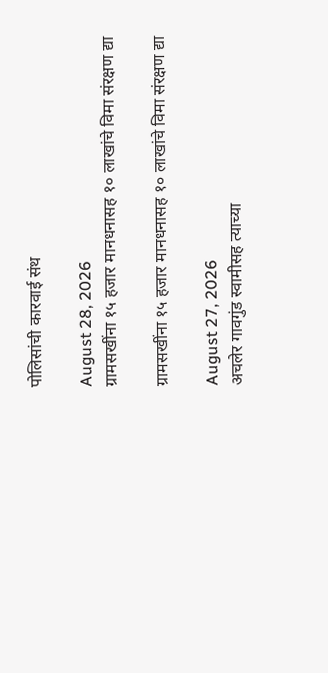पोलिसांची कारवाई संथ

August 28, 2026
ग्रामसखींना १५ हजार मानधनासह १० लाखांचे विमा संरक्षण द्या

ग्रामसखींना १५ हजार मानधनासह १० लाखांचे विमा संरक्षण द्या

August 27, 2026
अचलेर गावगुंड स्वामीसह त्याच्या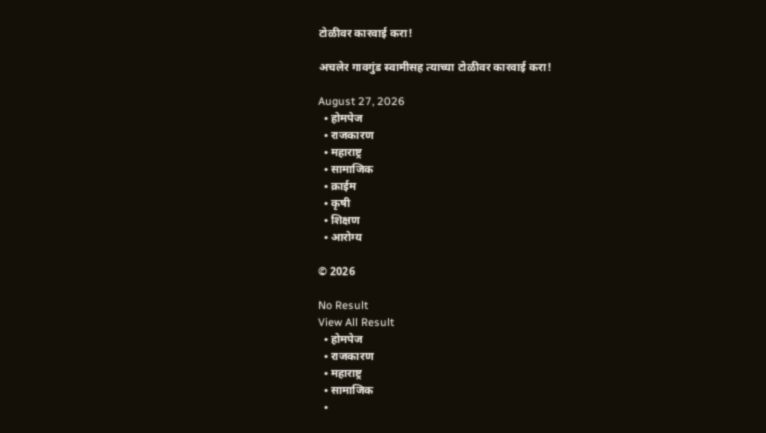टोळीवर कारवाई करा!

अचलेर गावगुंड स्वामीसह त्याच्या टोळीवर कारवाई करा!

August 27, 2026
  • होमपेज
  • राजकारण
  • महाराष्ट्र
  • सामाजिक
  • क्राईम
  • कृषी
  • शिक्षण
  • आरोग्य

© 2026

No Result
View All Result
  • होमपेज
  • राजकारण
  • महाराष्ट्र
  • सामाजिक
  •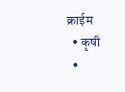क्राईम
  • कृषी
  •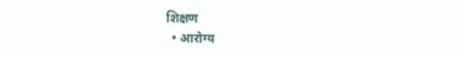शिक्षण
  • आरोग्य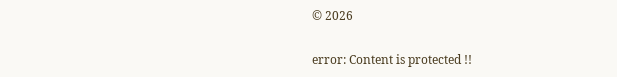© 2026

error: Content is protected !!